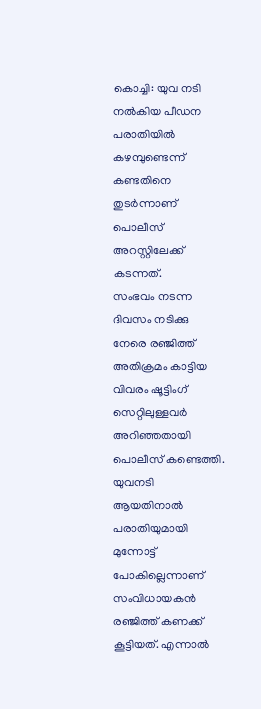കൊച്ചി: യുവ നടി നൽകിയ പീഡന പരാതിയിൽ കഴമ്പുണ്ടെന്ന് കണ്ടതിനെ തുടർന്നാണ് പൊലീസ് അറസ്റ്റിലേക്ക് കടന്നത്.
സംഭവം നടന്ന ദിവസം നടിക്കു നേരെ രഞ്ജിത്ത് അതിക്രമം കാട്ടിയ വിവരം ഷൂട്ടിംഗ് സെറ്റിലുള്ളവർ അറിഞ്ഞതായി പൊലീസ് കണ്ടെത്തി.
യുവനടി ആയതിനാൽ പരാതിയുമായി മുന്നോട്ട് പോകില്ലെന്നാണ് സംവിധായകൻ രഞ്ജിത്ത് കണക്ക് കൂട്ടിയത്. എന്നാൽ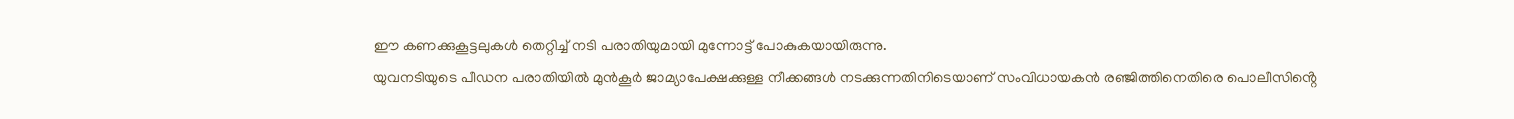ഈ കണക്കുകൂട്ടലുകൾ തെറ്റിച്ച് നടി പരാതിയുമായി മുന്നോട്ട് പോകുകയായിരുന്നു.
യുവനടിയുടെ പീഡന പരാതിയിൽ മുൻകൂർ ജാമ്യാപേക്ഷക്കുള്ള നീക്കങ്ങൾ നടക്കുന്നതിനിടെയാണ് സംവിധായകൻ രഞ്ജിത്തിനെതിരെ പൊലീസിൻ്റെ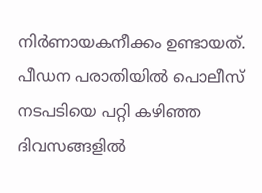നിർണായകനീക്കം ഉണ്ടായത്.
പീഡന പരാതിയിൽ പൊലീസ് നടപടിയെ പറ്റി കഴിഞ്ഞ ദിവസങ്ങളിൽ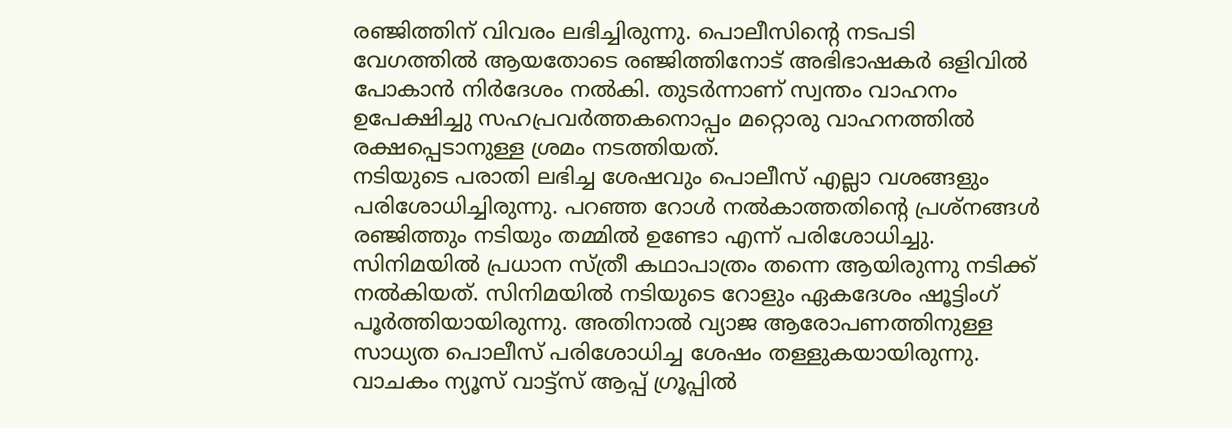രഞ്ജിത്തിന് വിവരം ലഭിച്ചിരുന്നു. പൊലീസിൻ്റെ നടപടി വേഗത്തിൽ ആയതോടെ രഞ്ജിത്തിനോട് അഭിഭാഷകർ ഒളിവിൽ പോകാൻ നിർദേശം നൽകി. തുടർന്നാണ് സ്വന്തം വാഹനം ഉപേക്ഷിച്ചു സഹപ്രവർത്തകനൊപ്പം മറ്റൊരു വാഹനത്തിൽ രക്ഷപ്പെടാനുള്ള ശ്രമം നടത്തിയത്.
നടിയുടെ പരാതി ലഭിച്ച ശേഷവും പൊലീസ് എല്ലാ വശങ്ങളും പരിശോധിച്ചിരുന്നു. പറഞ്ഞ റോൾ നൽകാത്തതിൻ്റെ പ്രശ്നങ്ങൾ രഞ്ജിത്തും നടിയും തമ്മിൽ ഉണ്ടോ എന്ന് പരിശോധിച്ചു. സിനിമയിൽ പ്രധാന സ്ത്രീ കഥാപാത്രം തന്നെ ആയിരുന്നു നടിക്ക് നൽകിയത്. സിനിമയിൽ നടിയുടെ റോളും ഏകദേശം ഷൂട്ടിംഗ് പൂർത്തിയായിരുന്നു. അതിനാൽ വ്യാജ ആരോപണത്തിനുള്ള സാധ്യത പൊലീസ് പരിശോധിച്ച ശേഷം തള്ളുകയായിരുന്നു.
വാചകം ന്യൂസ് വാട്ട്സ് ആപ്പ് ഗ്രൂപ്പിൽ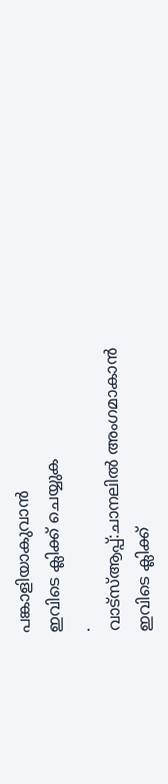പങ്കാളിയാകുവാൻ
ഇവിടെ ക്ലിക്ക് ചെയ്യുക
.
വാട്സ്ആപ്പ്:ചാനലിൽ അംഗമാകാൻ ഇവിടെ ക്ലിക്ക്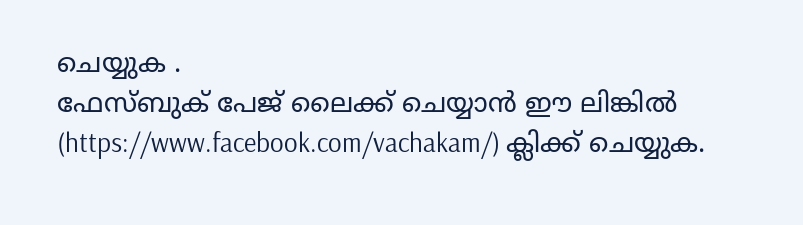ചെയ്യുക .
ഫേസ്ബുക് പേജ് ലൈക്ക് ചെയ്യാൻ ഈ ലിങ്കിൽ (https://www.facebook.com/vachakam/) ക്ലിക്ക് ചെയ്യുക.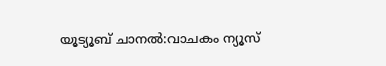യൂട്യൂബ് ചാനൽ:വാചകം ന്യൂസ്